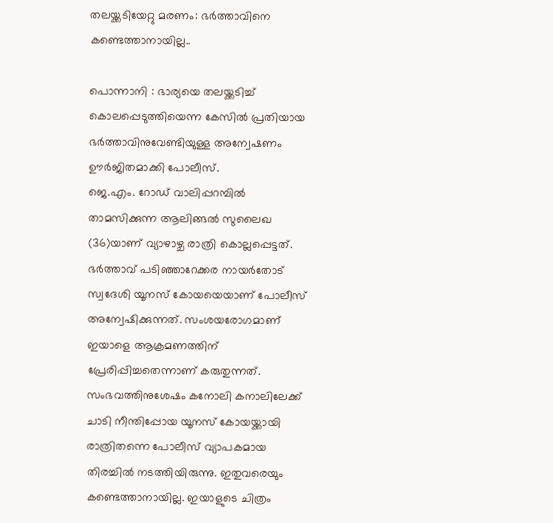തലയ്ക്കടിയേറ്റു മരണം: ഭർത്താവിനെ കണ്ടെത്താനായില്ല..

പൊന്നാനി : ഭാര്യയെ തലയ്ക്കടിച്ച് കൊലപ്പെടുത്തിയെന്ന കേസിൽ പ്രതിയായ ഭർത്താവിനുവേണ്ടിയുള്ള അന്വേഷണം ഊർജിതമാക്കി പോലീസ്.
ജെ.എം. റോഡ് വാലിപ്പറമ്പിൽ താമസിക്കുന്ന ആലിങ്ങൽ സുലൈഖ (36)യാണ് വ്യാഴാഴ്ച രാത്രി കൊല്ലപ്പെട്ടത്. ഭർത്താവ് പടിഞ്ഞാറേക്കര നായർതോട് സ്വദേശി യൂനസ് കോയയെയാണ് പോലീസ് അന്വേഷിക്കുന്നത്. സംശയരോഗമാണ് ഇയാളെ ആക്രമണത്തിന് പ്രേരിപ്പിച്ചതെന്നാണ് കരുതുന്നത്. സംഭവത്തിനുശേഷം കനോലി കനാലിലേക്ക് ചാടി നീന്തിപ്പോയ യൂനസ് കോയയ്ക്കായി രാത്രിതന്നെ പോലീസ് വ്യാപകമായ തിരച്ചിൽ നടത്തിയിരുന്നു. ഇതുവരെയും കണ്ടെത്താനായില്ല. ഇയാളുടെ ചിത്രം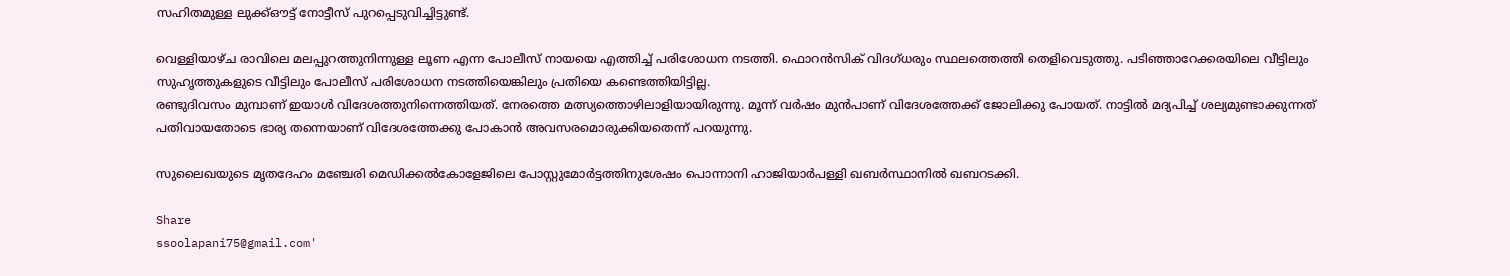സഹിതമുള്ള ലുക്ക്ഔട്ട് നോട്ടീസ് പുറപ്പെടുവിച്ചിട്ടുണ്ട്.

വെള്ളിയാഴ്ച രാവിലെ മലപ്പുറത്തുനിന്നുള്ള ലൂണ എന്ന പോലീസ് നായയെ എത്തിച്ച് പരിശോധന നടത്തി. ഫൊറൻസിക് വിദഗ്ധരും സ്ഥലത്തെത്തി തെളിവെടുത്തു. പടിഞ്ഞാറേക്കരയിലെ വീട്ടിലും സുഹൃത്തുകളുടെ വീട്ടിലും പോലീസ് പരിശോധന നടത്തിയെങ്കിലും പ്രതിയെ കണ്ടെത്തിയിട്ടില്ല.
രണ്ടുദിവസം മുമ്പാണ് ഇയാൾ വിദേശത്തുനിന്നെത്തിയത്. നേരത്തെ മത്സ്യത്തൊഴിലാളിയായിരുന്നു. മൂന്ന് വർഷം മുൻപാണ് വിദേശത്തേക്ക് ജോലിക്കു പോയത്. നാട്ടിൽ മദ്യപിച്ച് ശല്യമുണ്ടാക്കുന്നത് പതിവായതോടെ ഭാര്യ തന്നെയാണ് വിദേശത്തേക്കു പോകാൻ അവസരമൊരുക്കിയതെന്ന് പറയുന്നു.

സുലൈഖയുടെ മൃതദേഹം മഞ്ചേരി മെഡിക്കൽകോളേജിലെ പോസ്റ്റുമോർട്ടത്തിനുശേഷം പൊന്നാനി ഹാജിയാർപള്ളി ഖബർസ്ഥാനിൽ ഖബറടക്കി.

Share
ssoolapani75@gmail.com'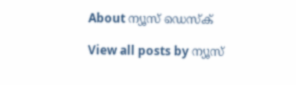About ന്യൂസ് ഡെസ്ക്

View all posts by ന്യൂസ്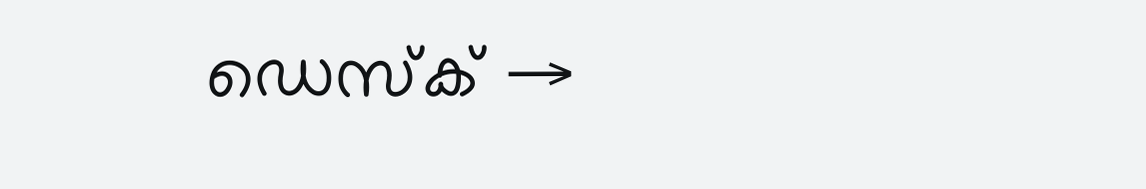ഡെസ്ക് →